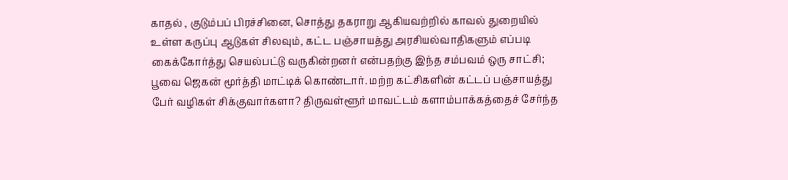காதல் , குடும்பப் பிரச்சினை, சொத்து தகராறு ஆகியவற்றில் காவல் துறையில் உள்ள கருப்பு ஆடுகள் சிலவும், கட்ட பஞ்சாயத்து அரசியல்வாதிகளும் எப்படி கைக்கோர்த்து செயல்பட்டு வருகின்றனர் என்பதற்கு இந்த சம்பவம் ஒரு சாட்சி; பூவை ஜெகன் மூர்த்தி மாட்டிக் கொண்டார். மற்ற கட்சிகளின் கட்டப் பஞ்சாயத்து பேர் வழிகள் சிக்குவார்களா? திருவள்ளூர் மாவட்டம் களாம்பாக்கத்தைச் சேர்ந்த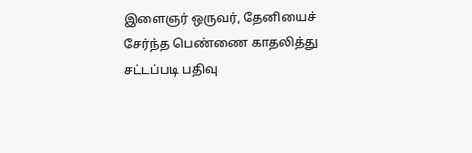இளைஞர் ஒருவர், தேனியைச் சேர்ந்த பெண்ணை காதலித்து சட்டப்படி பதிவு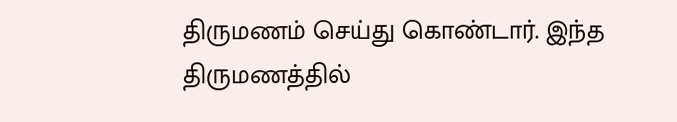திருமணம் செய்து கொண்டார். இந்த திருமணத்தில்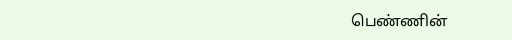பெண்ணின்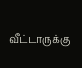வீட்டாருக்கு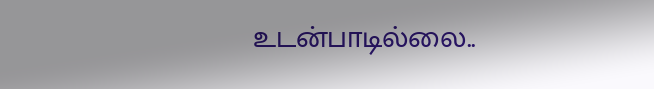உடன்பாடில்லை..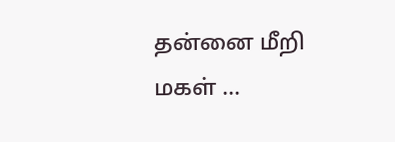தன்னை மீறி மகள் ...